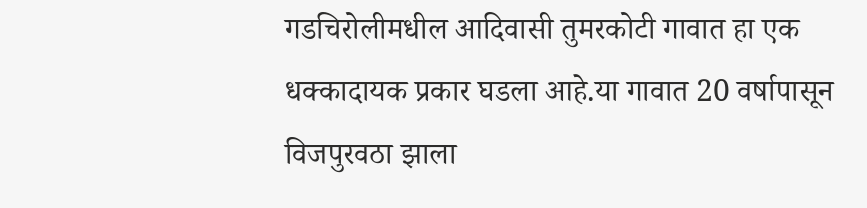गडचिरोलीमधील आदिवासी तुमरकोटी गावात हा एक धक्कादायक प्रकार घडला आहे.या गावात 20 वर्षापासून विजपुरवठा झाला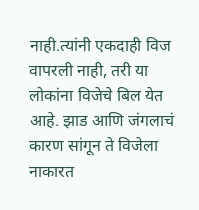नाही.त्यांनी एकदाही विज वापरली नाही, तरी या लोकांना विजेचे बिल येत आहे. झाड आणि जंगलाचं कारण सांगून ते विजेला नाकारत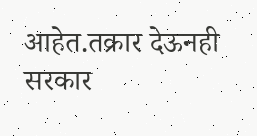आहेत.तक्रार देऊनही सरकार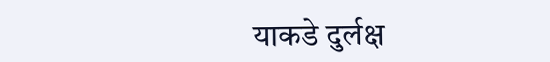याकडे दुर्लक्ष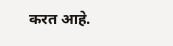करत आहे.